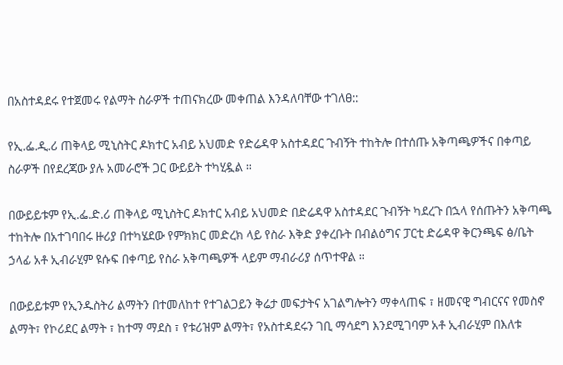በአስተዳደሩ የተጀመሩ የልማት ስራዎች ተጠናክረው መቀጠል እንዳለባቸው ተገለፀ::

የኢ.ፌ.ዲ.ሪ ጠቅላይ ሚኒስትር ዶክተር አብይ አህመድ የድሬዳዋ አስተዳደር ጉብኝት ተከትሎ በተሰጡ አቅጣጫዎችና በቀጣይ ስራዎች በየደረጃው ያሉ አመራሮች ጋር ውይይት ተካሂዷል ።

በውይይቱም የኢ.ፌ.ድ.ሪ ጠቅላይ ሚኒስትር ዶክተር አብይ አህመድ በድሬዳዋ አስተዳደር ጉብኝት ካደረጉ በኋላ የሰጡትን አቅጣጫ ተከትሎ በአተገባበሩ ዙሪያ በተካሄደው የምክክር መድረክ ላይ የስራ እቅድ ያቀረቡት በብልዕግና ፓርቲ ድሬዳዋ ቅርንጫፍ ፅ/ቤት ኃላፊ አቶ ኢብራሂም ዩሱፍ በቀጣይ የስራ አቅጣጫዎች ላይም ማብራሪያ ሰጥተዋል ።

በውይይቱም የኢንዱስትሪ ልማትን በተመለከተ የተገልጋይን ቅሬታ መፍታትና አገልግሎትን ማቀላጠፍ ፣ ዘመናዊ ግብርናና የመስኖ ልማት፣ የኮሪደር ልማት ፣ ከተማ ማደስ ፣ የቱሪዝም ልማት፣ የአስተዳደሩን ገቢ ማሳደግ እንደሚገባም አቶ ኢብራሂም በእለቱ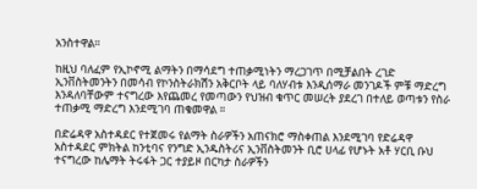አንስተዋል።

ከዚህ ባለፈም የኢኮኖሚ ልማትን በማሳደግ ተጠቃሚነትን ማረጋገጥ በሚቻልበት ረገድ ኢንቨስትመንትን በመሳብ የኮንስትራክሽን አቅርቦት ላይ ባለሃብቱ እንዲሰማራ መንገዶች ምቹ ማድረግ እንዳለባቸውም ተናግረው እየጨመረ የመጣውን የህዝብ ቁጥር መሠረት ያደረገ በተለይ ወጣቱን የስራ ተጠቃሚ ማድረግ እንደሚገባ ጠቁመዋል ።

በድሬዳዋ አስተዳደር የተጀመሩ የልማት ስራዎችን አጠናክሮ ማስቀጠል እንደሚገባ የድሬዳዋ አስተዳደር ምክትል ከንቲባና የንግድ ኢንዱስትሪና ኢንቨስትመንት ቢሮ ሀላፊ የሆኑት አቶ ሃርቢ ቡህ ተናግረው ከሌማት ትሩፋት ጋር ተያይዞ በርካታ ስራዎችን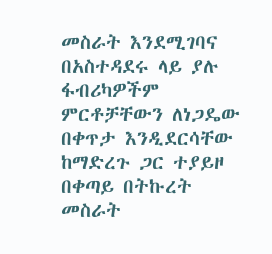መስራት እንደሚገባና በአስተዳደሩ ላይ ያሉ ፋብሪካዎችም ምርቶቻቸውን ለነጋዴው በቀጥታ እንዲደርሳቸው ከማድረጉ ጋር ተያይዞ በቀጣይ በትኩረት መስራት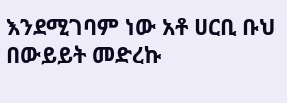እንደሚገባም ነው አቶ ሀርቢ ቡህ በውይይት መድረኩ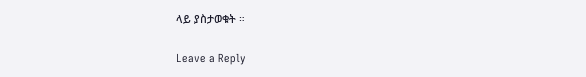ላይ ያስታወቁት ።

Leave a Reply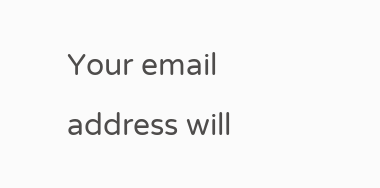Your email address will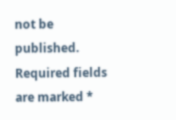not be published. Required fields are marked *